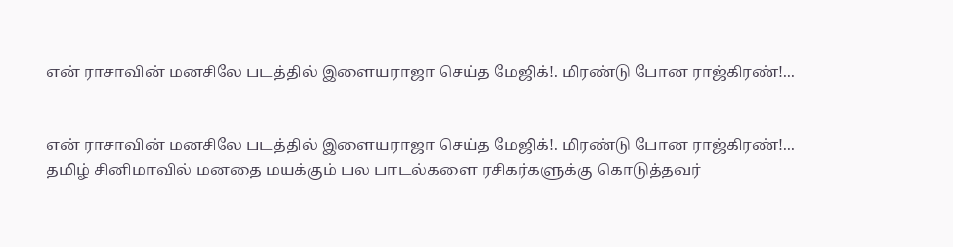என் ராசாவின் மனசிலே படத்தில் இளையராஜா செய்த மேஜிக்!. மிரண்டு போன ராஜ்கிரண்!...


என் ராசாவின் மனசிலே படத்தில் இளையராஜா செய்த மேஜிக்!. மிரண்டு போன ராஜ்கிரண்!...
தமிழ் சினிமாவில் மனதை மயக்கும் பல பாடல்களை ரசிகர்களுக்கு கொடுத்தவர்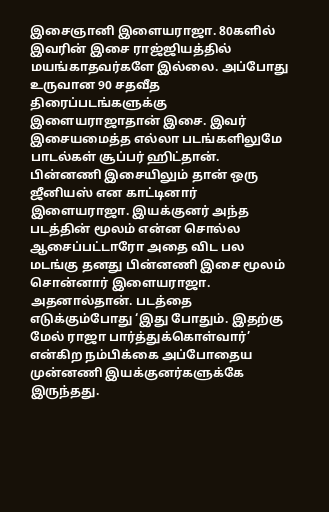இசைஞானி இளையராஜா. 80களில் இவரின் இசை ராஜ்ஜியத்தில் மயங்காதவர்களே இல்லை. அப்போது உருவான 90 சதவீத திரைப்படங்களுக்கு இளையராஜாதான் இசை. இவர் இசையமைத்த எல்லா படங்களிலுமே பாடல்கள் சூப்பர் ஹிட்தான். பின்னணி இசையிலும் தான் ஒரு ஜீனியஸ் என காட்டினார் இளையராஜா. இயக்குனர் அந்த படத்தின் மூலம் என்ன சொல்ல ஆசைப்பட்டாரோ அதை விட பல மடங்கு தனது பின்னணி இசை மூலம் சொன்னார் இளையராஜா. அதனால்தான். படத்தை எடுக்கும்போது ‘இது போதும். இதற்கு மேல் ராஜா பார்த்துக்கொள்வார்’ என்கிற நம்பிக்கை அப்போதைய முன்னணி இயக்குனர்களுக்கே இருந்தது.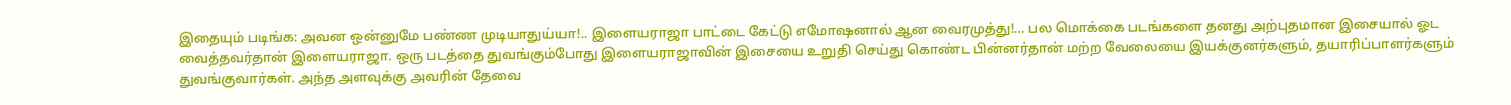இதையும் படிங்க: அவன ஒன்னுமே பண்ண முடியாதுய்யா!.. இளையராஜா பாட்டை கேட்டு எமோஷனால் ஆன வைரமுத்து!… பல மொக்கை படங்களை தனது அற்புதமான இசையால் ஓட வைத்தவர்தான் இளையராஜா. ஒரு படத்தை துவங்கும்போது இளையராஜாவின் இசையை உறுதி செய்து கொண்ட பின்னர்தான் மற்ற வேலையை இயக்குனர்களும், தயாரிப்பாளர்களும் துவங்குவார்கள். அந்த அளவுக்கு அவரின் தேவை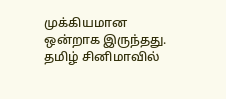முக்கியமான ஒன்றாக இருந்தது. தமிழ் சினிமாவில்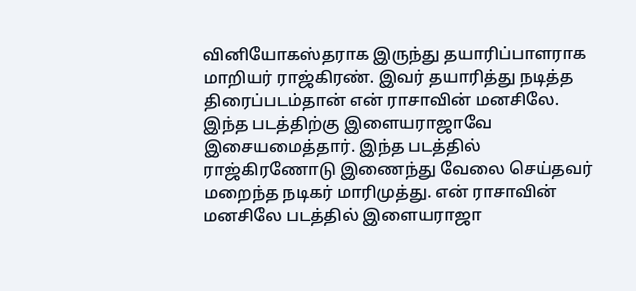வினியோகஸ்தராக இருந்து தயாரிப்பாளராக மாறியர் ராஜ்கிரண். இவர் தயாரித்து நடித்த திரைப்படம்தான் என் ராசாவின் மனசிலே. இந்த படத்திற்கு இளையராஜாவே இசையமைத்தார். இந்த படத்தில் ராஜ்கிரணோடு இணைந்து வேலை செய்தவர் மறைந்த நடிகர் மாரிமுத்து. என் ராசாவின் மனசிலே படத்தில் இளையராஜா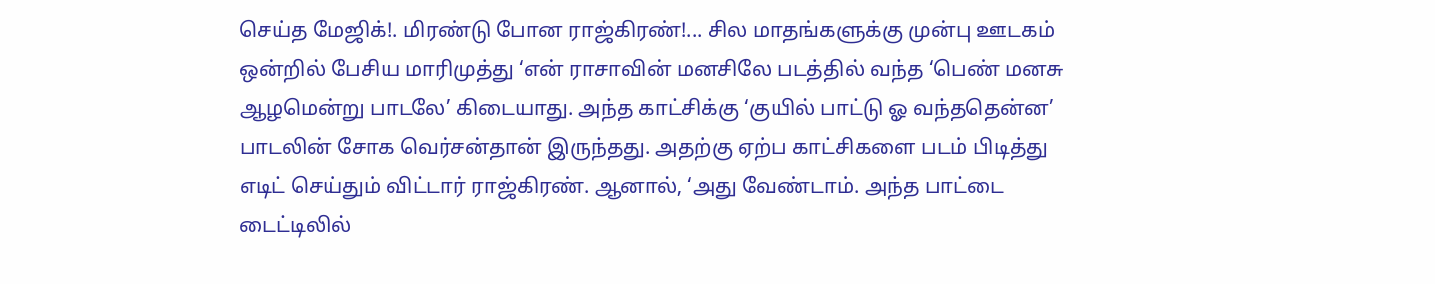செய்த மேஜிக்!. மிரண்டு போன ராஜ்கிரண்!... சில மாதங்களுக்கு முன்பு ஊடகம் ஒன்றில் பேசிய மாரிமுத்து ‘என் ராசாவின் மனசிலே படத்தில் வந்த ‘பெண் மனசு ஆழமென்று பாடலே’ கிடையாது. அந்த காட்சிக்கு ‘குயில் பாட்டு ஓ வந்ததென்ன’ பாடலின் சோக வெர்சன்தான் இருந்தது. அதற்கு ஏற்ப காட்சிகளை படம் பிடித்து எடிட் செய்தும் விட்டார் ராஜ்கிரண். ஆனால், ‘அது வேண்டாம். அந்த பாட்டை டைட்டிலில்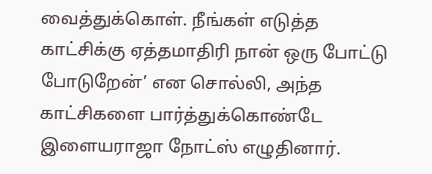வைத்துக்கொள். நீங்கள் எடுத்த காட்சிக்கு ஏத்தமாதிரி நான் ஒரு போட்டு போடுறேன்’ என சொல்லி, அந்த காட்சிகளை பார்த்துக்கொண்டே இளையராஜா நோட்ஸ் எழுதினார்.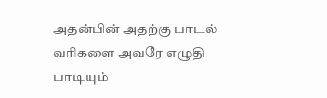அதன்பின் அதற்கு பாடல் வரிகளை அவரே எழுதி பாடியும்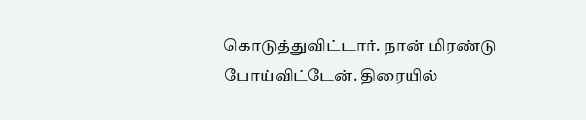கொடுத்துவிட்டார். நான் மிரண்டு போய்விட்டேன். திரையில்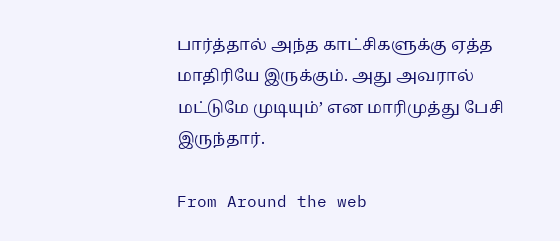பார்த்தால் அந்த காட்சிகளுக்கு ஏத்த மாதிரியே இருக்கும். அது அவரால் மட்டுமே முடியும்’ என மாரிமுத்து பேசி இருந்தார்.

From Around the web